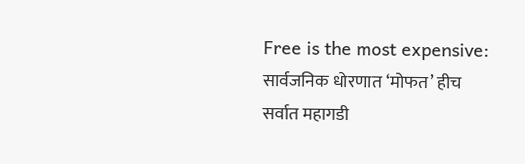Free is the most expensive: सार्वजनिक धोरणात ‘मोफत’ हीच सर्वात महागडी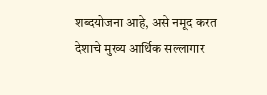शब्दयोजना आहे, असे नमूद करत देशाचे मुख्य आर्थिक सल्लागार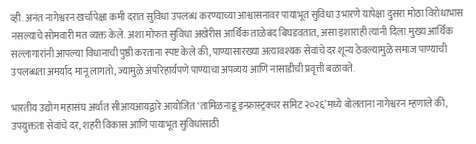व्ही. अनंत नागेश्वरन खर्चापेक्षा कमी दरात सुविधा उपलब्ध करण्याच्या आश्वासनावर पायाभूत सुविधा उभारणे यापेक्षा दुसरा मोठा विरोधाभास नसल्याचे सोमवारी मत व्यक्त केले. अशा मोफत सुविधा अखेरीस आर्थिक ताळेबंद बिघडवतात, असा इशाराही त्यांनी दिला.मुख्य आर्थिक सल्लागारांनी आपल्या विधानाची पुष्ठी करताना स्पष्ट केले की, पाण्यासारख्या अत्यावश्यक सेवांचे दर शून्य ठेवल्यामुळे समाज पाण्याची उपलब्धता अमर्याद मानू लागतो, ज्यामुळे अपरिहार्यपणे पाण्याचा अपव्यय आणि नासाडीची प्रवृत्ती बळावते.

भारतीय उद्योग महासंघ अर्थात सीआयआयद्वारे आयोजित ‘तामिळनाडू इन्फ्रास्ट्रक्चर समिट २०२६’मध्ये बोलताना नागेश्वरन म्हणाले की, उपयुक्तता सेवांचे दर, शहरी विकास आणि पायाभूत सुविधांसाठी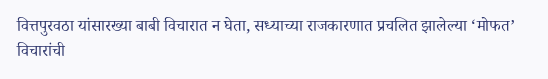वित्तपुरवठा यांसारख्या बाबी विचारात न घेता, सध्याच्या राजकारणात प्रचलित झालेल्या ‘मोफत’ विचारांची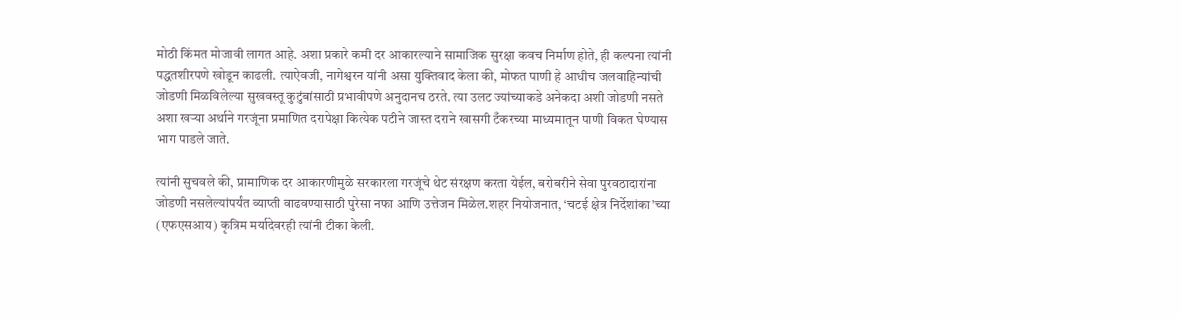मोठी किंमत मोजावी लागत आहे. अशा प्रकारे कमी दर आकारल्याने सामाजिक सुरक्षा कवच निर्माण होते, ही कल्पना त्यांनी पद्धतशीरपणे खोडून काढली. त्याऐवजी, नागेश्वरन यांनी असा युक्तिवाद केला की, मोफत पाणी हे आधीच जलवाहिन्यांची जोडणी मिळविलेल्या सुखवस्तू कुटुंबांसाठी प्रभावीपणे अनुदानच ठरते. त्या उलट ज्यांच्याकडे अनेकदा अशी जोडणी नसते अशा खऱ्या अर्थाने गरजूंना प्रमाणित दरापेक्षा कित्येक पटीने जास्त दराने खासगी टँकरच्या माध्यमातून पाणी विकत घेण्यास भाग पाडले जाते.

त्यांनी सुचवले की, प्रामाणिक दर आकारणीमुळे सरकारला गरजूंचे थेट संरक्षण करता येईल, बरोबरीने सेवा पुरवठादारांना जोडणी नसलेल्यांपर्यंत व्याप्ती वाढवण्यासाठी पुरेसा नफा आणि उत्तेजन मिळेल.शहर नियोजनात, ‘चटई क्षेत्र निर्देशांका’च्या (एफएसआय) कृत्रिम मर्यादेवरही त्यांनी टीका केली.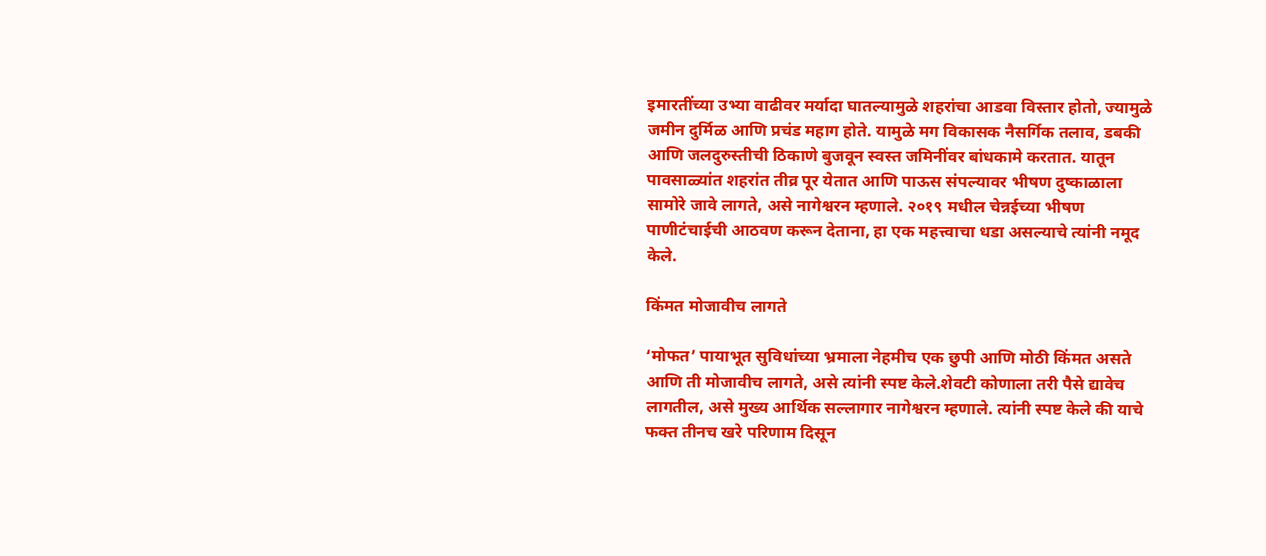इमारतींच्या उभ्या वाढीवर मर्यादा घातल्यामुळे शहरांचा आडवा विस्तार होतो, ज्यामुळे जमीन दुर्मिळ आणि प्रचंड महाग होते. यामुळे मग विकासक नैसर्गिक तलाव, डबकी आणि जलदुरुस्तीची ठिकाणे बुजवून स्वस्त जमिनींवर बांधकामे करतात. यातून पावसाळ्यांत शहरांत तीव्र पूर येतात आणि पाऊस संपल्यावर भीषण दुष्काळाला सामोरे जावे लागते, असे नागेश्वरन म्हणाले. २०१९ मधील चेन्नईच्या भीषण पाणीटंचाईची आठवण करून देताना, हा एक महत्त्वाचा धडा असल्याचे त्यांनी नमूद केले.

किंमत मोजावीच लागते

‘मोफत’ पायाभूत सुविधांच्या भ्रमाला नेहमीच एक छुपी आणि मोठी किंमत असते आणि ती मोजावीच लागते, असे त्यांनी स्पष्ट केले.शेवटी कोणाला तरी पैसे द्यावेच लागतील, असे मुख्य आर्थिक सल्लागार नागेश्वरन म्हणाले. त्यांनी स्पष्ट केले की याचे फक्त तीनच खरे परिणाम दिसून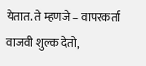येतात. ते म्हणजे – वापरकर्ता वाजवी शुल्क देतो,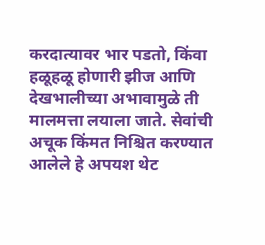करदात्यावर भार पडतो, किंवा हळूहळू होणारी झीज आणि देखभालीच्या अभावामुळे ती मालमत्ता लयाला जाते. सेवांची अचूक किंमत निश्चित करण्यात आलेले हे अपयश थेट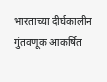भारताच्या दीर्घकालीन गुंतवणूक आकर्षित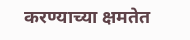करण्याच्या क्षमतेत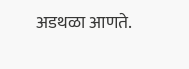अडथळा आणते.